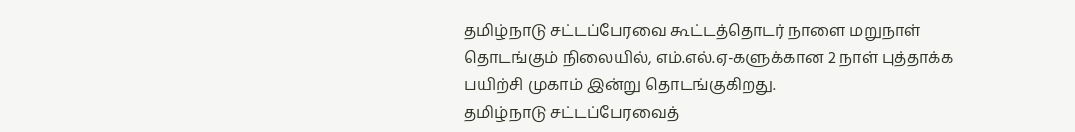தமிழ்நாடு சட்டப்பேரவை கூட்டத்தொடர் நாளை மறுநாள் தொடங்கும் நிலையில், எம்.எல்.ஏ-களுக்கான 2 நாள் புத்தாக்க பயிற்சி முகாம் இன்று தொடங்குகிறது.
தமிழ்நாடு சட்டப்பேரவைத்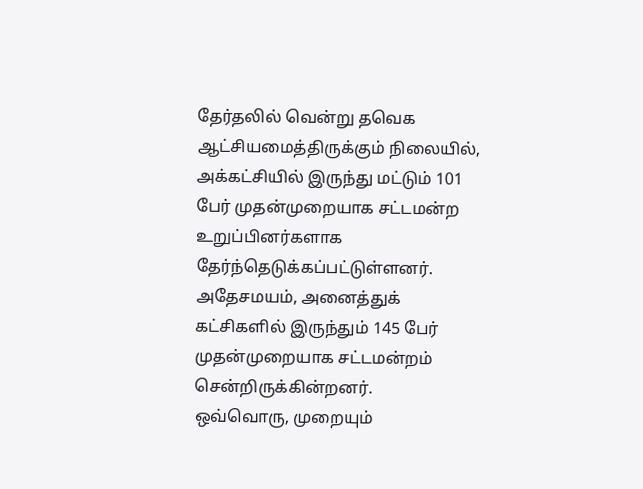தேர்தலில் வென்று தவெக ஆட்சியமைத்திருக்கும் நிலையில், அக்கட்சியில் இருந்து மட்டும் 101 பேர் முதன்முறையாக சட்டமன்ற உறுப்பினர்களாக தேர்ந்தெடுக்கப்பட்டுள்ளனர். அதேசமயம், அனைத்துக் கட்சிகளில் இருந்தும் 145 பேர் முதன்முறையாக சட்டமன்றம் சென்றிருக்கின்றனர்.
ஒவ்வொரு, முறையும்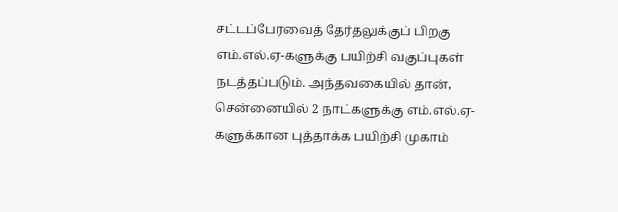சட்டப்பேரவைத் தேர்தலுக்குப் பிறகு எம்.எல்.ஏ-களுக்கு பயிற்சி வகுப்புகள் நடத்தப்படும். அந்தவகையில் தான், சென்னையில் 2 நாட்களுக்கு எம்.எல்.ஏ-களுக்கான புத்தாக்க பயிற்சி முகாம்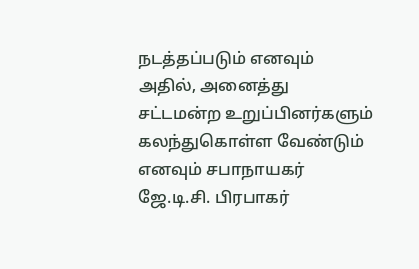நடத்தப்படும் எனவும் அதில், அனைத்து சட்டமன்ற உறுப்பினர்களும் கலந்துகொள்ள வேண்டும் எனவும் சபாநாயகர் ஜே.டி.சி. பிரபாகர்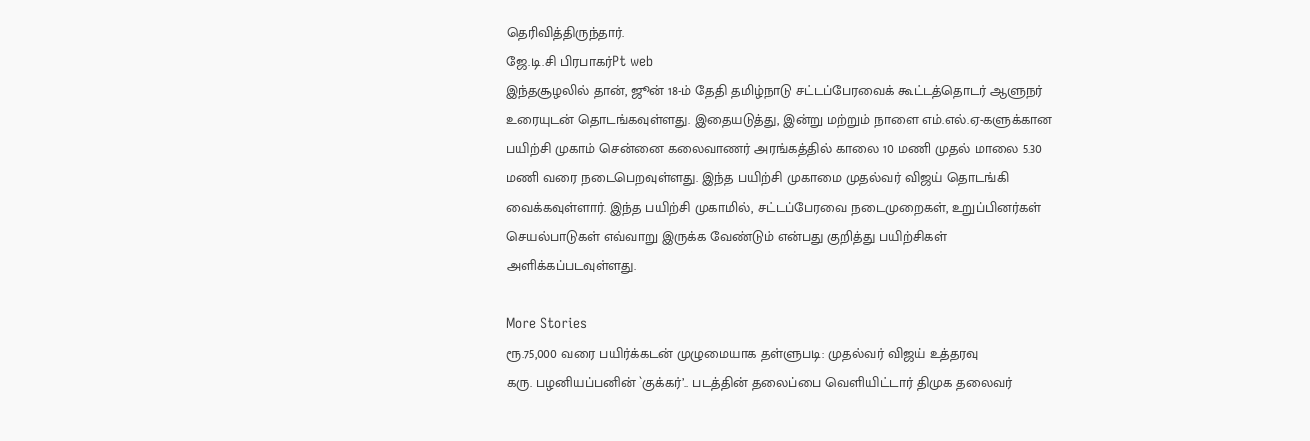தெரிவித்திருந்தார்.
ஜே.டி.சி பிரபாகர்Pt web
இந்தசூழலில் தான், ஜூன் 18-ம் தேதி தமிழ்நாடு சட்டப்பேரவைக் கூட்டத்தொடர் ஆளுநர் உரையுடன் தொடங்கவுள்ளது. இதையடுத்து, இன்று மற்றும் நாளை எம்.எல்.ஏ-களுக்கான பயிற்சி முகாம் சென்னை கலைவாணர் அரங்கத்தில் காலை 10 மணி முதல் மாலை 5.30 மணி வரை நடைபெறவுள்ளது. இந்த பயிற்சி முகாமை முதல்வர் விஜய் தொடங்கி வைக்கவுள்ளார். இந்த பயிற்சி முகாமில், சட்டப்பேரவை நடைமுறைகள், உறுப்பினர்கள் செயல்பாடுகள் எவ்வாறு இருக்க வேண்டும் என்பது குறித்து பயிற்சிகள் அளிக்கப்படவுள்ளது.

More Stories
ரூ.75,000 வரை பயிர்க்கடன் முழுமையாக தள்ளுபடி: முதல்வர் விஜய் உத்தரவு
கரு. பழனியப்பனின் `குக்கர்’.. படத்தின் தலைப்பை வெளியிட்டார் திமுக தலைவர்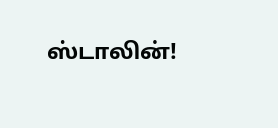ஸ்டாலின்!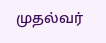முதல்வர்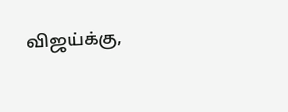விஜய்க்கு,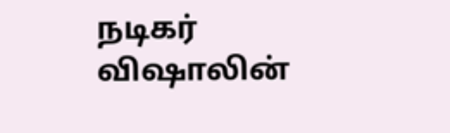நடிகர் விஷாலின்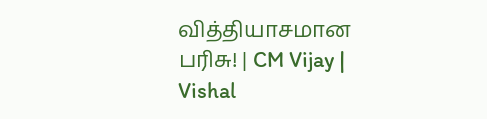வித்தியாசமான பரிசு! | CM Vijay | Vishal